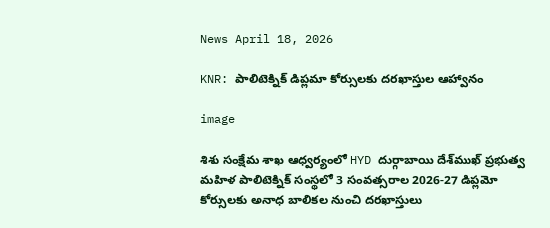News April 18, 2026

KNR: పాలిటెక్నిక్ డిప్లమా కోర్సులకు దరఖాస్తుల ఆహ్వానం

image

శిశు సంక్షేమ శాఖ ఆధ్వర్యంలో HYD దుర్గాబాయి దేశ్‌ముఖ్ ప్రభుత్వ మహిళ పాలిటెక్నిక్ సంస్థలో 3 సంవత్సరాల 2026-27 డిప్లమో కోర్సులకు అనాధ బాలికల నుంచి దరఖాస్తులు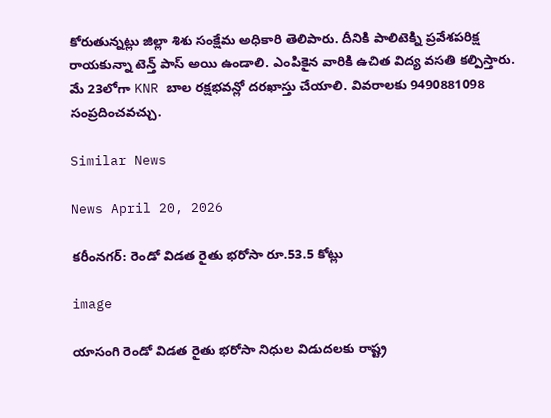కోరుతున్నట్లు జిల్లా శిశు సంక్షేమ అధికారి తెలిపారు. దీనికి పాలిటెక్ని ప్రవేశపరిక్ష రాయకున్నా టెన్త్ పాస్ అయి ఉండాలి. ఎంపికైన వారికి ఉచిత విద్య వసతి కల్పిస్తారు. మే 23లోగా KNR బాల రక్షభవన్లో దరఖాస్తు చేయాలి. వివరాలకు 9490881098 సంప్రదించవచ్చు.

Similar News

News April 20, 2026

కరీంనగర్: రెండో విడత రైతు భరోసా రూ.53.5 కోట్లు

image

యాసంగి రెండో విడత రైతు భరోసా నిధుల విడుదలకు రాష్ట్ర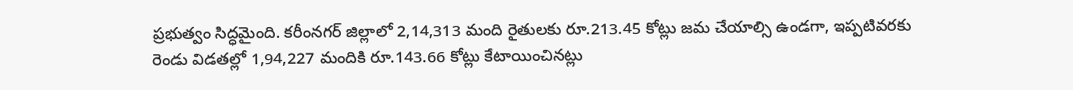ప్రభుత్వం సిద్ధమైంది. కరీంనగర్ జిల్లాలో 2,14,313 మంది రైతులకు రూ.213.45 కోట్లు జమ చేయాల్సి ఉండగా, ఇప్పటివరకు రెండు విడతల్లో 1,94,227 మందికి రూ.143.66 కోట్లు కేటాయించినట్లు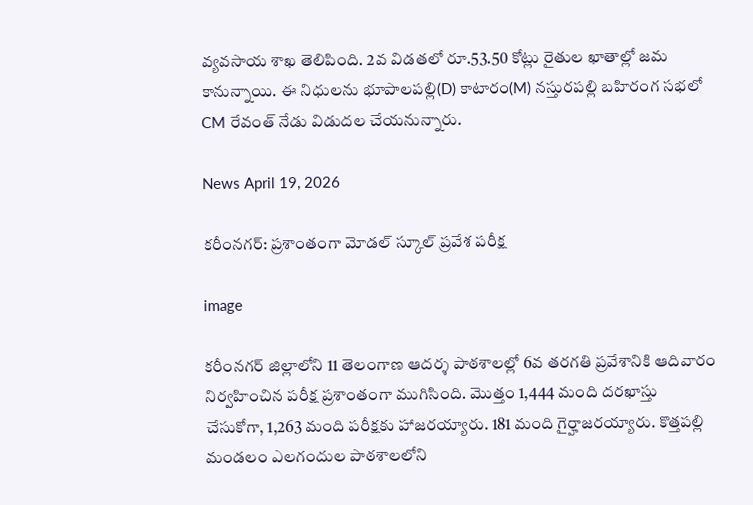వ్యవసాయ శాఖ తెలిపింది. 2వ విడతలో రూ.53.50 కోట్లు రైతుల ఖాతాల్లో జమ కానున్నాయి. ఈ నిధులను భూపాలపల్లి(D) కాటారం(M) నస్తురపల్లి బహిరంగ సభలో CM రేవంత్ నేడు విడుదల చేయనున్నారు.

News April 19, 2026

కరీంనగర్: ప్రశాంతంగా మోడల్ స్కూల్ ప్రవేశ పరీక్ష

image

కరీంనగర్ జిల్లాలోని 11 తెలంగాణ ఆదర్శ పాఠశాలల్లో 6వ తరగతి ప్రవేశానికి ఆదివారం నిర్వహించిన పరీక్ష ప్రశాంతంగా ముగిసింది. మొత్తం 1,444 మంది దరఖాస్తు చేసుకోగా, 1,263 మంది పరీక్షకు హాజరయ్యారు. 181 మంది గైర్హాజరయ్యారు. కొత్తపల్లి మండలం ఎలగందుల పాఠశాలలోని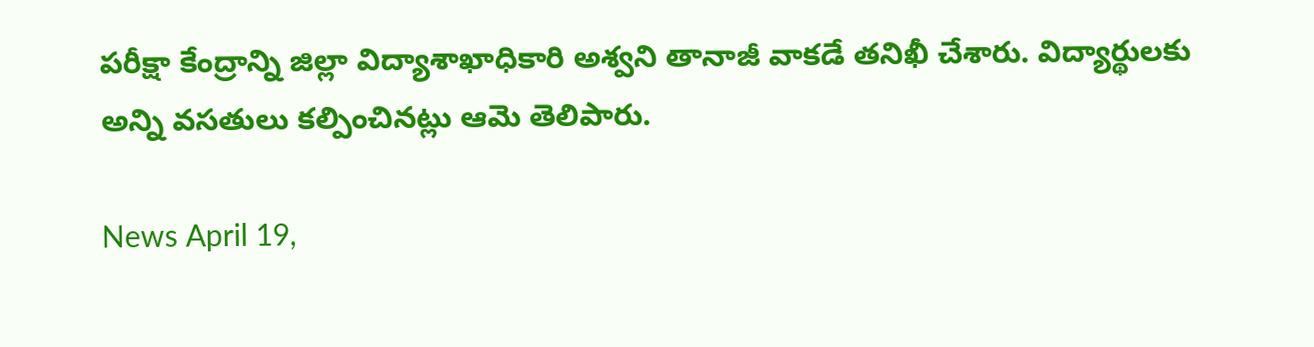పరీక్షా కేంద్రాన్ని జిల్లా విద్యాశాఖాధికారి అశ్వని తానాజీ వాకడే తనిఖీ చేశారు. విద్యార్థులకు అన్ని వసతులు కల్పించినట్లు ఆమె తెలిపారు.

News April 19,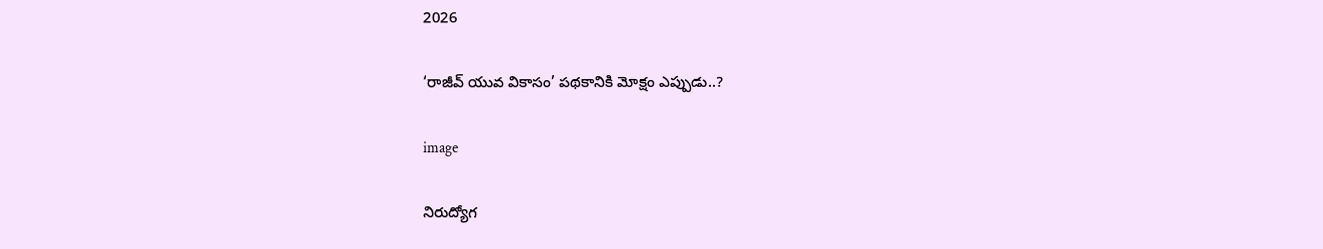2026

‘రాజీవ్ యువ వికాసం’ పథకానికి మోక్షం ఎప్పుడు..?

image

నిరుద్యోగ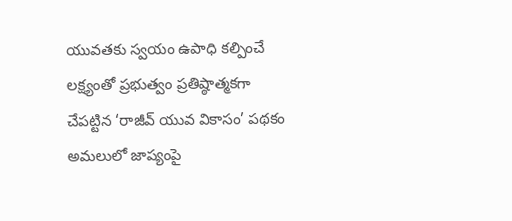యువతకు స్వయం ఉపాధి కల్పించే లక్ష్యంతో ప్రభుత్వం ప్రతిష్ఠాత్మకగా చేపట్టిన ‘రాజీవ్ యువ వికాసం’ పథకం అమలులో జాప్యంపై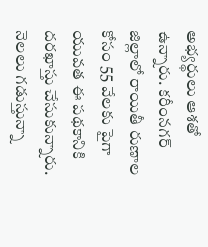అభ్యర్థులు ఆశతో ఉన్నారు. కరీంనగర్ జిల్లాలో రాయితీ రుణాల కోసం 55 వేలకు పైగా యువత ఈ పథకానికి దరఖాస్తు చేసుకున్నారు. నెలలు గడుస్తున్నా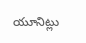యూనిట్లు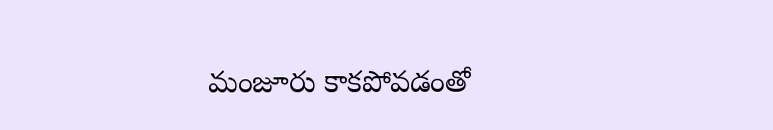మంజూరు కాకపోవడంతో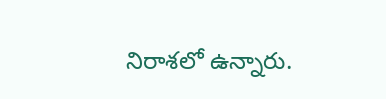నిరాశలో ఉన్నారు.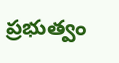ప్రభుత్వం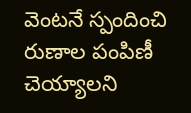వెంటనే స్పందించి రుణాల పంపిణీ చెయ్యాలని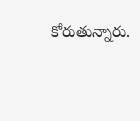కోరుతున్నారు.